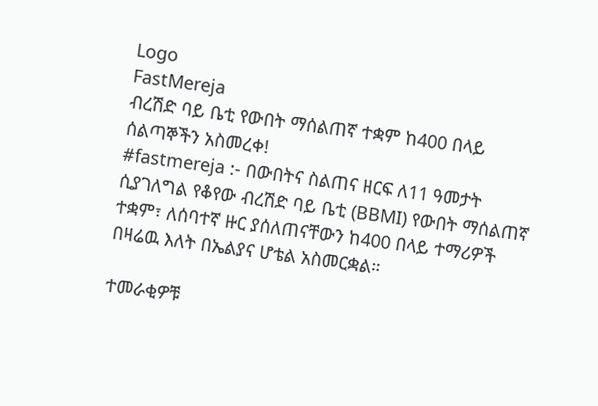Logo
FastMereja
ብረሽድ ባይ ቤቲ የውበት ማሰልጠኛ ተቋም ከ400 በላይ ሰልጣኞችን አስመረቀ!
#fastmereja :- በውበትና ስልጠና ዘርፍ ለ11 ዓመታት ሲያገለግል የቆየው ብረሽድ ባይ ቤቲ (BBMI) የውበት ማሰልጠኛ ተቋም፣ ለሰባተኛ ዙር ያሰለጠናቸውን ከ400 በላይ ተማሪዎች በዛሬዉ እለት በኤልያና ሆቴል አስመርቋል።

ተመራቂዎቹ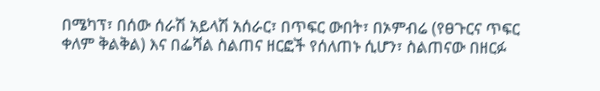በሜካፕ፣ በሰው ሰራሽ አይላሽ አሰራር፣ በጥፍር ውበት፣ በኦምብሬ (የፀጉርና ጥፍር ቀለም ቅልቅል) እና በፌሻል ስልጠና ዘርፎች የሰለጠኑ ሲሆን፣ ስልጠናው በዘርፉ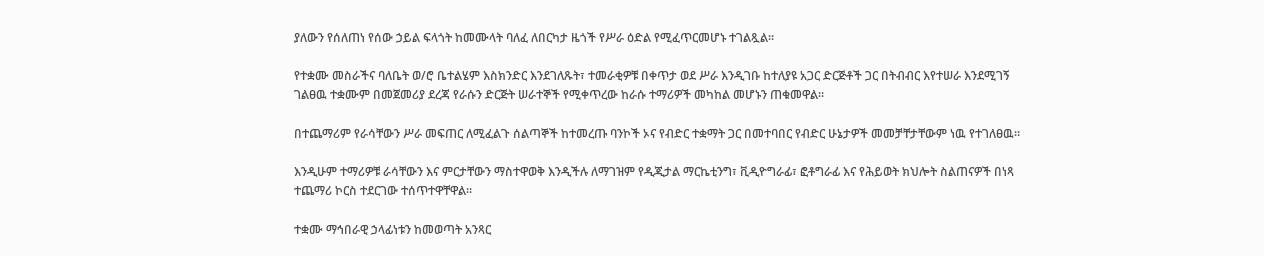ያለውን የሰለጠነ የሰው ኃይል ፍላጎት ከመሙላት ባለፈ ለበርካታ ዜጎች የሥራ ዕድል የሚፈጥርመሆኑ ተገልጿል።

የተቋሙ መስራችና ባለቤት ወ/ሮ ቤተልሄም እስክንድር እንደገለጹት፣ ተመራቂዎቹ በቀጥታ ወደ ሥራ እንዲገቡ ከተለያዩ አጋር ድርጅቶች ጋር በትብብር እየተሠራ እንደሚገኝ ገልፀዉ ተቋሙም በመጀመሪያ ደረጃ የራሱን ድርጅት ሠራተኞች የሚቀጥረው ከራሱ ተማሪዎች መካከል መሆኑን ጠቁመዋል።

በተጨማሪም የራሳቸውን ሥራ መፍጠር ለሚፈልጉ ሰልጣኞች ከተመረጡ ባንኮች ኦና የብድር ተቋማት ጋር በመተባበር የብድር ሁኔታዎች መመቻቸታቸውም ነዉ የተገለፀዉ።

እንዲሁም ተማሪዎቹ ራሳቸውን እና ምርታቸውን ማስተዋወቅ እንዲችሉ ለማገዝም የዲጂታል ማርኬቲንግ፣ ቪዲዮግራፊ፣ ፎቶግራፊ እና የሕይወት ክህሎት ስልጠናዎች በነጻ ተጨማሪ ኮርስ ተደርገው ተሰጥተዋቸዋል።

ተቋሙ ማኅበራዊ ኃላፊነቱን ከመወጣት አንጻር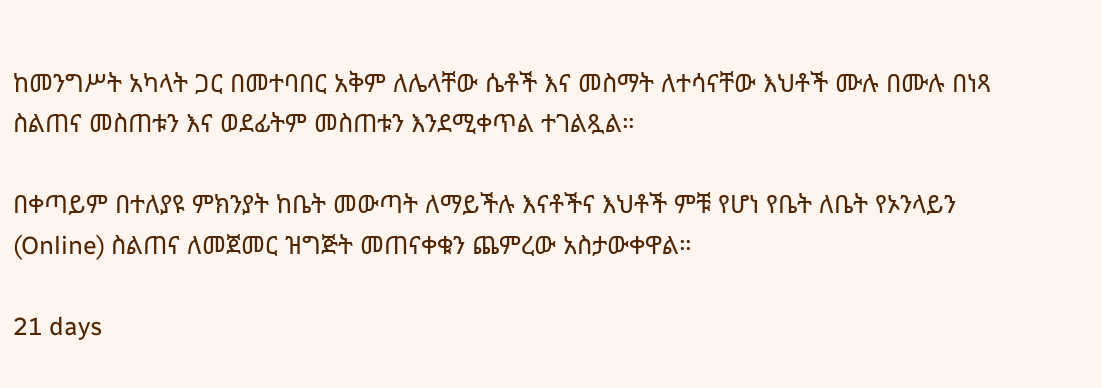ከመንግሥት አካላት ጋር በመተባበር አቅም ለሌላቸው ሴቶች እና መስማት ለተሳናቸው እህቶች ሙሉ በሙሉ በነጻ ስልጠና መስጠቱን እና ወደፊትም መስጠቱን እንደሚቀጥል ተገልጿል።

በቀጣይም በተለያዩ ምክንያት ከቤት መውጣት ለማይችሉ እናቶችና እህቶች ምቹ የሆነ የቤት ለቤት የኦንላይን (Online) ስልጠና ለመጀመር ዝግጅት መጠናቀቁን ጨምረው አስታውቀዋል።

21 days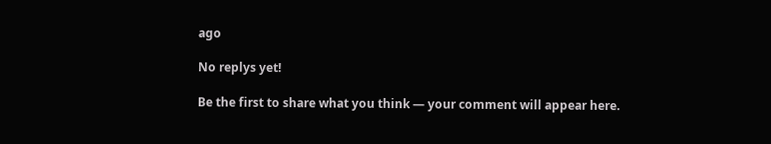ago

No replys yet!

Be the first to share what you think — your comment will appear here.